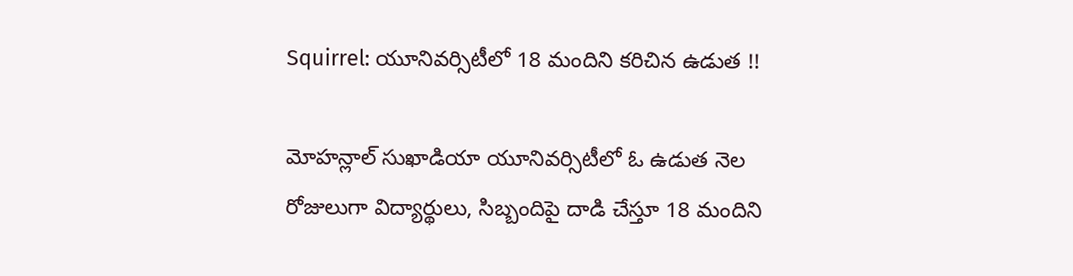Squirrel: యూనివర్సిటీలో 18 మందిని కరిచిన ఉడుత !!

మోహన్లాల్ సుఖాడియా యూనివర్సిటీలో ఓ ఉడుత నెల రోజులుగా విద్యార్థులు, సిబ్బందిపై దాడి చేస్తూ 18 మందిని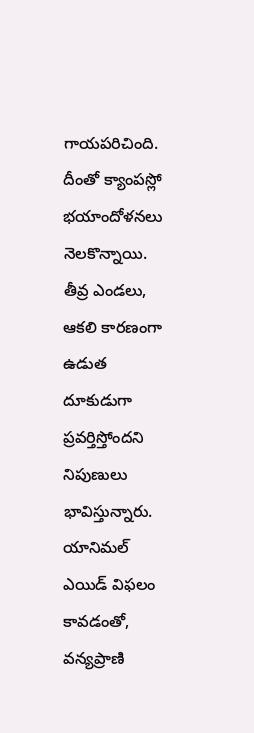గాయపరిచింది. దీంతో క్యాంపస్లో భయాందోళనలు నెలకొన్నాయి. తీవ్ర ఎండలు, ఆకలి కారణంగా ఉడుత దూకుడుగా ప్రవర్తిస్తోందని నిపుణులు భావిస్తున్నారు. యానిమల్ ఎయిడ్ విఫలం కావడంతో, వన్యప్రాణి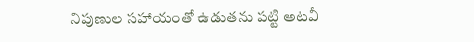నిపుణుల సహాయంతో ఉడుతను పట్టి అటవీ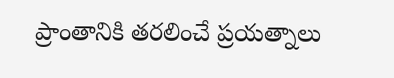ప్రాంతానికి తరలించే ప్రయత్నాలు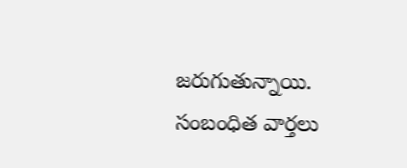జరుగుతున్నాయి.
సంబంధిత వార్తలు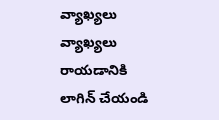వ్యాఖ్యలు
వ్యాఖ్యలు రాయడానికి లాగిన్ చేయండి